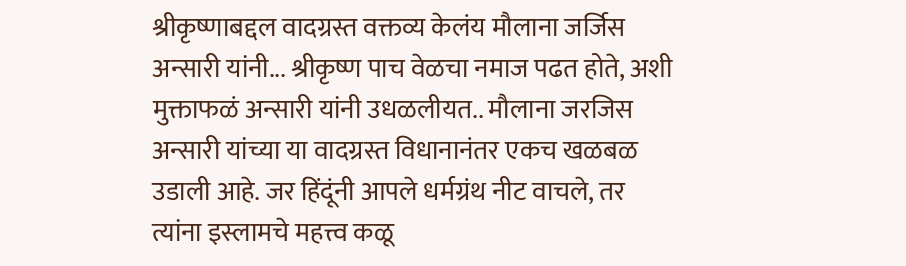श्रीकृष्णाबद्दल वादग्रस्त वक्तव्य केलंय मौलाना जर्जिस अन्सारी यांनी... श्रीकृष्ण पाच वेळचा नमाज पढत होते, अशी मुक्ताफळं अन्सारी यांनी उधळलीयत.. मौलाना जरजिस अन्सारी यांच्या या वादग्रस्त विधानानंतर एकच खळबळ उडाली आहे. जर हिंदूंनी आपले धर्मग्रंथ नीट वाचले, तर त्यांना इस्लामचे महत्त्व कळू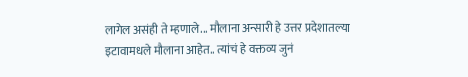लागेल असंही ते म्हणाले... मौलाना अन्सारी हे उत्तर प्रदेशातल्या इटावामधले मौलाना आहेत.. त्यांचं हे वक्तव्य जुनं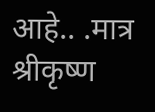आहे.. .मात्र श्रीकृष्ण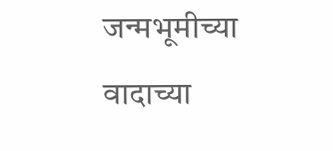जन्मभूमीच्या वादाच्या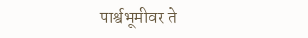पार्श्वभूमीवर ते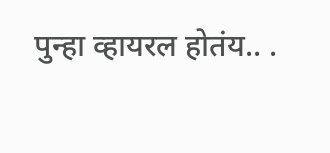पुन्हा व्हायरल होतंय.. .